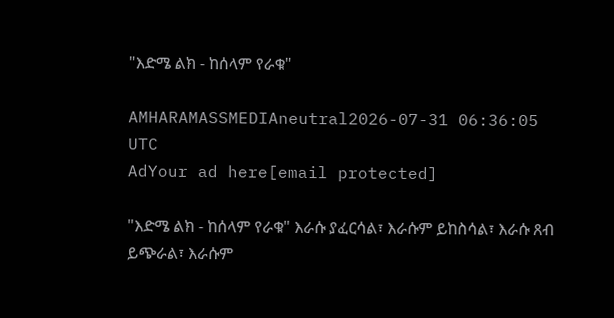"እድሜ ልክ - ከሰላም የራቁ"

AMHARAMASSMEDIAneutral2026-07-31 06:36:05 UTC
AdYour ad here[email protected]

"እድሜ ልክ - ከሰላም የራቁ" እራሱ ያፈርሳል፣ እራሱም ይከስሳል፣ እራሱ ጸብ ይጭራል፣ እራሱም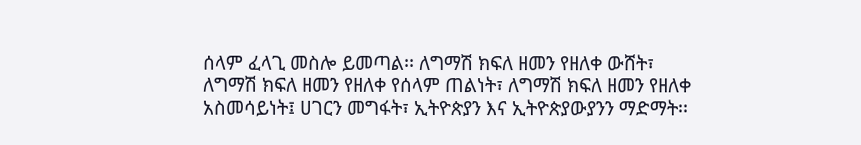ሰላም ፈላጊ መስሎ ይመጣል፡፡ ለግማሽ ክፍለ ዘመን የዘለቀ ውሸት፣ ለግማሽ ክፍለ ዘመን የዘለቀ የሰላም ጠልነት፣ ለግማሽ ክፍለ ዘመን የዘለቀ አስመሳይነት፤ ሀገርን መግፋት፣ ኢትዮጵያን እና ኢትዮጵያውያንን ማድማት፡፡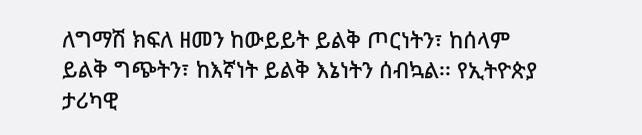ለግማሽ ክፍለ ዘመን ከውይይት ይልቅ ጦርነትን፣ ከሰላም ይልቅ ግጭትን፣ ከእኛነት ይልቅ እኔነትን ሰብኳል፡፡ የኢትዮጵያ ታሪካዊ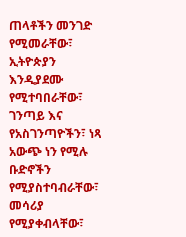ጠላቶችን መንገድ የሚመራቸው፣ ኢትዮጵያን እንዲያደሙ የሚተባበራቸው፣ ገንጣይ እና የአስገንጣዮችን፣ ነጻ አውጭ ነን የሚሉ ቡድኖችን የሚያስተባብራቸው፣ መሳሪያ የሚያቀብላቸው፣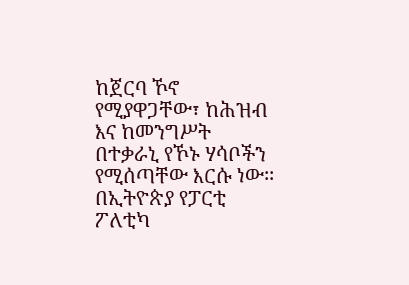ከጀርባ ኾኖ የሚያዋጋቸው፣ ከሕዝብ እና ከመንግሥት በተቃራኒ የኾኑ ሃሳቦችን የሚሰጣቸው እርሱ ነው፡፡ በኢትዮጵያ የፓርቲ ፖለቲካ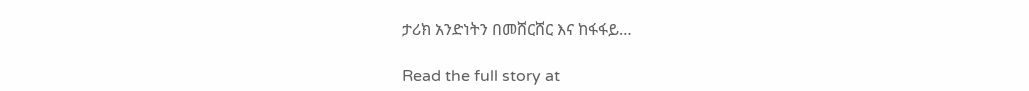ታሪክ አንድነትን በመሸርሸር እና ከፋፋይ…

Read the full story at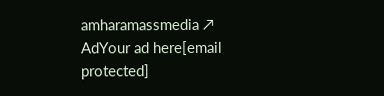amharamassmedia ↗
AdYour ad here[email protected]